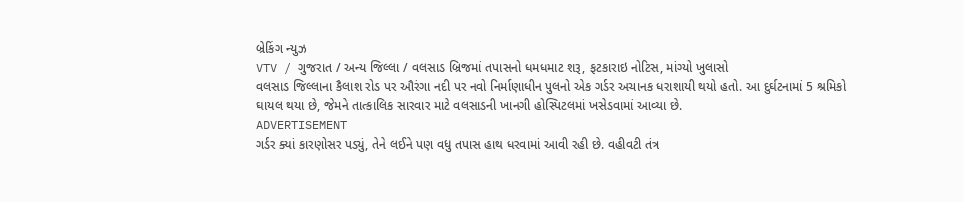બ્રેકિંગ ન્યુઝ
VTV / ગુજરાત / અન્ય જિલ્લા / વલસાડ બ્રિજમાં તપાસનો ધમધમાટ શરૂ, ફટકારાઇ નોટિસ, માંગ્યો ખુલાસો
વલસાડ જિલ્લાના કૈલાશ રોડ પર ઔરંગા નદી પર નવો નિર્માણાધીન પુલનો એક ગર્ડર અચાનક ધરાશાયી થયો હતો. આ દુર્ઘટનામાં 5 શ્રમિકો ઘાયલ થયા છે, જેમને તાત્કાલિક સારવાર માટે વલસાડની ખાનગી હોસ્પિટલમાં ખસેડવામાં આવ્યા છે.
ADVERTISEMENT
ગર્ડર ક્યાં કારણોસર પડ્યું, તેને લઈને પણ વધુ તપાસ હાથ ધરવામાં આવી રહી છે. વહીવટી તંત્ર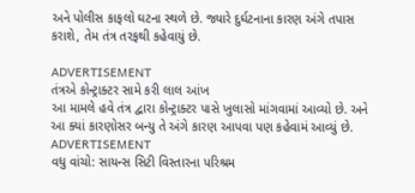અને પોલીસ કાફલો ઘટના સ્થળે છે. જ્યારે દુર્ઘટનાના કારણ અંગે તપાસ કરાશે, તેમ તંત્ર તરફથી કહેવાયું છે.

ADVERTISEMENT
તંત્રએ કોન્ટ્રાક્ટર સામે કરી લાલ આંખ
આ મામલે હવે તંત્ર દ્વારા કોન્ટ્રાક્ટર પાસે ખુલાસો માંગવામાં આવ્યો છે. અને આ ક્યાં કારણોસર બન્યુ તે અંગે કારણ આપવા પણ કહેવામં આવ્યું છે.
ADVERTISEMENT
વધુ વાંચો: સાયન્સ સિટી વિસ્તારના પરિશ્રમ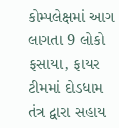કોમ્પલેક્ષમાં આગ લાગતા 9 લોકો ફસાયા, ફાયર ટીમમાં દોડધામ
તંત્ર દ્વારા સહાય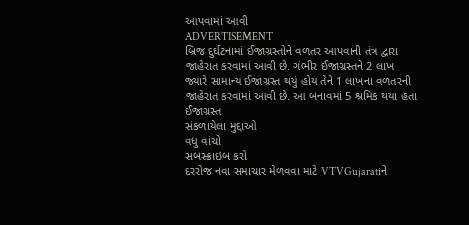આપવામાં આવી
ADVERTISEMENT
બ્રિજ દુર્ઘટનામાં ઈજાગ્રસ્તોને વળતર આપવાની તંત્ર દ્વારા જાહેરાત કરવામાં આવી છે. ગંભીર ઈજાગ્રસ્તને 2 લાખ જ્યારે સામાન્ય ઈજાગ્રસ્ત થયું હોય તેને 1 લાખના વળતરની જાહેરાત કરવામાં આવી છે. આ બનાવમાં 5 શ્રમિક થયા હતા ઈજાગ્રસ્ત
સંકળાયેલા મુદ્દાઓ
વધુ વાંચો
સબસ્ક્રાઇબ કરો
દરરોજ નવા સમાચાર મેળવવા માટે VTVGujaratiને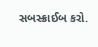સબસ્ક્રાઈબ કરો.